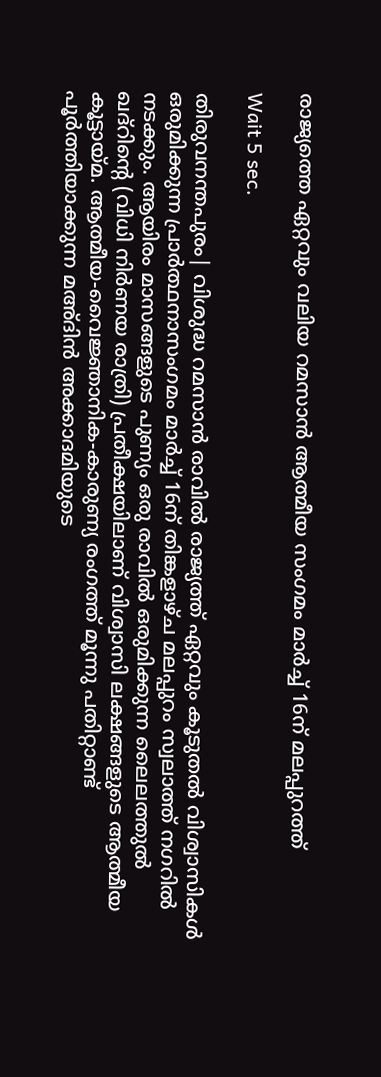രാജ്യത്തെ ഏറ്റവും വലിയ റമസാന്‍ ആത്മീയ സംഗമം മാര്‍ച്ച് 16ന് മലപ്പുറത്ത്

Wait 5 sec.

തിരുവനന്തപുരം| വിശുദ്ധ റമസാന്‍ രാവില്‍ രാജ്യത്ത് ഏറ്റവും കൂടുതല്‍ വിശ്വാസികള്‍ ഒരുമിക്കുന്ന പ്രാര്‍ത്ഥനാസംഗമം മാര്‍ച്ച് 16ന് തിങ്കളാഴ്ച മലപ്പുറം സ്വലാത്ത് നഗറില്‍ നടക്കും. ആയിരം മാസങ്ങളുടെ പുണ്യം ഒരു രാവില്‍ ഒരുമിക്കുന്ന ലൈലത്തുല്‍ ഖദ്റിന്റെ (വിധി നിര്‍ണയ രാത്രി) പ്രതീക്ഷയിലാണ് വിശ്വാസി ലക്ഷങ്ങളുടെ ആത്മീയ കൂട്ടായ്മ. ആത്മീയ-വൈജ്ഞാനിക-കാരുണ്യ രംഗത്ത് മൂന്നു പതിറ്റാണ്ട് പൂര്‍ത്തിയാക്കുന്ന മഅ്ദിന്‍ അക്കാദമിയുടെ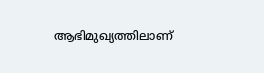ആഭിമുഖ്യത്തിലാണ്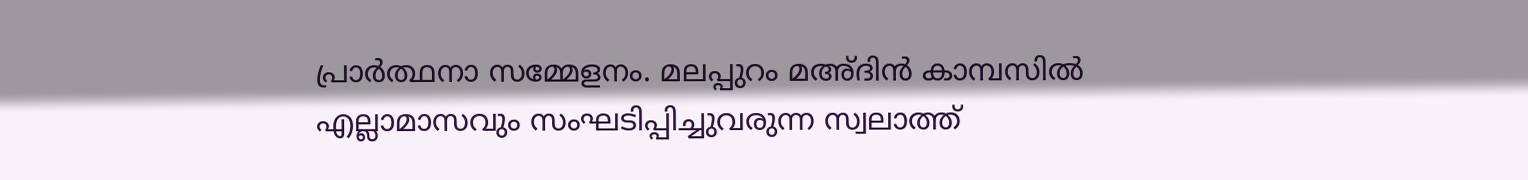പ്രാര്‍ത്ഥനാ സമ്മേളനം. മലപ്പുറം മഅ്ദിന്‍ കാമ്പസില്‍ എല്ലാമാസവും സംഘടിപ്പിച്ചുവരുന്ന സ്വലാത്ത്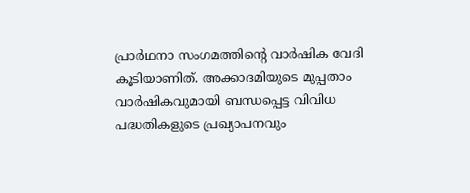പ്രാര്‍ഥനാ സംഗമത്തിന്റെ വാര്‍ഷിക വേദി കൂടിയാണിത്. അക്കാദമിയുടെ മുപ്പതാം വാര്‍ഷികവുമായി ബന്ധപ്പെട്ട വിവിധ പദ്ധതികളുടെ പ്രഖ്യാപനവും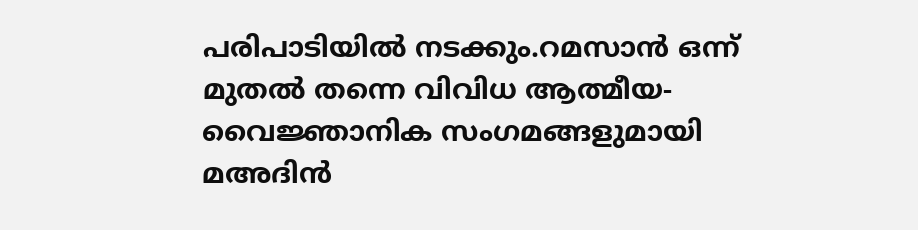പരിപാടിയില്‍ നടക്കും.റമസാന്‍ ഒന്ന് മുതല്‍ തന്നെ വിവിധ ആത്മീയ-വൈജ്ഞാനിക സംഗമങ്ങളുമായി മഅദിന്‍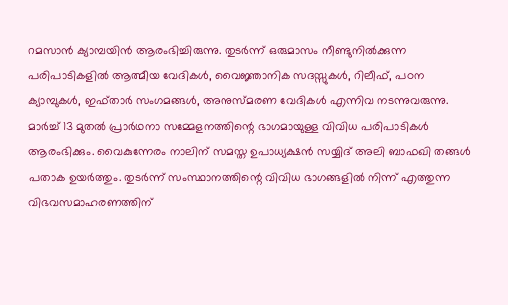റമസാന്‍ ക്യാമ്പയിന്‍ ആരംഭിച്ചിരുന്നു. തുടര്‍ന്ന് ഒരുമാസം നീണ്ടുനില്‍ക്കുന്ന പരിപാടികളില്‍ ആത്മീയ വേദികള്‍, വൈജ്ഞാനിക സദസ്സുകള്‍, റിലീഫ്, പഠന ക്യാമ്പുകള്‍, ഇഫ്താര്‍ സംഗമങ്ങള്‍, അനുസ്മരണ വേദികള്‍ എന്നിവ നടന്നുവരുന്നു. മാര്‍ച്ച് 13 മുതല്‍ പ്രാര്‍ഥനാ സമ്മേളനത്തിന്റെ ഭാഗമായുള്ള വിവിധ പരിപാടികള്‍ ആരംഭിക്കും. വൈകുന്നേരം നാലിന് സമസ്ത ഉപാധ്യക്ഷന്‍ സയ്യിദ് അലി ബാഫഖി തങ്ങള്‍ പതാക ഉയര്‍ത്തും. തുടര്‍ന്ന് സംസ്ഥാനത്തിന്റെ വിവിധ ഭാഗങ്ങളില്‍ നിന്ന് എത്തുന്ന വിഭവസമാഹരണത്തിന്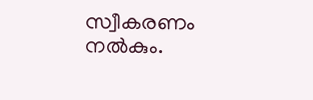സ്വീകരണം നല്‍കും.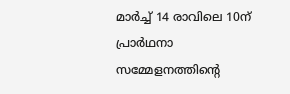മാര്‍ച്ച് 14 രാവിലെ 10ന് പ്രാര്‍ഥനാ സമ്മേളനത്തിന്റെ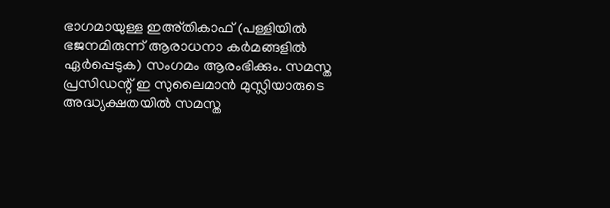ഭാഗമായുള്ള ഇഅ്തികാഫ് (പള്ളിയില്‍ ഭജനമിരുന്ന് ആരാധനാ കര്‍മങ്ങളില്‍ ഏര്‍പ്പെടുക) സംഗമം ആരംഭിക്കും. സമസ്ത പ്രസിഡന്റ് ഇ സുലൈമാന്‍ മുസ്ലിയാരുടെ അദ്ധ്യക്ഷതയില്‍ സമസ്ത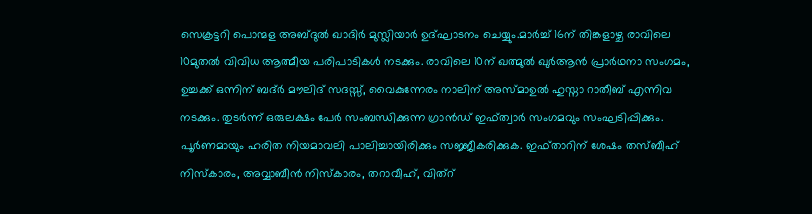സെക്രട്ടറി പൊന്മള അബ്ദുല്‍ ഖാദിര്‍ മുസ്ലിയാര്‍ ഉദ്ഘാടനം ചെയ്യും.മാര്‍ച്ച് 16ന് തിങ്കളാഴ്ച രാവിലെ 10മുതല്‍ വിവിധ ആത്മീയ പരിപാടികള്‍ നടക്കും. രാവിലെ 10ന് ഖത്മുല്‍ ഖുര്‍ആന്‍ പ്രാര്‍ഥനാ സംഗമം, ഉച്ചക്ക് ഒന്നിന് ബദ്ര്‍ മൗലിദ് സദസ്സ്, വൈകുന്നേരം നാലിന് അസ്മാഉല്‍ ഹുസ്നാ റാതീബ് എന്നിവ നടക്കും. തുടര്‍ന്ന് ഒരുലക്ഷം പേര്‍ സംബന്ധിക്കുന്ന ഗ്രാന്‍ഡ് ഇഫ്ത്വാര്‍ സംഗമവും സംഘടിപ്പിക്കും. പൂര്‍ണമായും ഹരിത നിയമാവലി പാലിച്ചായിരിക്കും സജ്ജീകരിക്കുക. ഇഫ്താറിന് ശേഷം തസ്ബീഹ് നിസ്‌കാരം, അവ്വാബീന്‍ നിസ്‌കാരം, തറാവീഹ്, വിത്റ്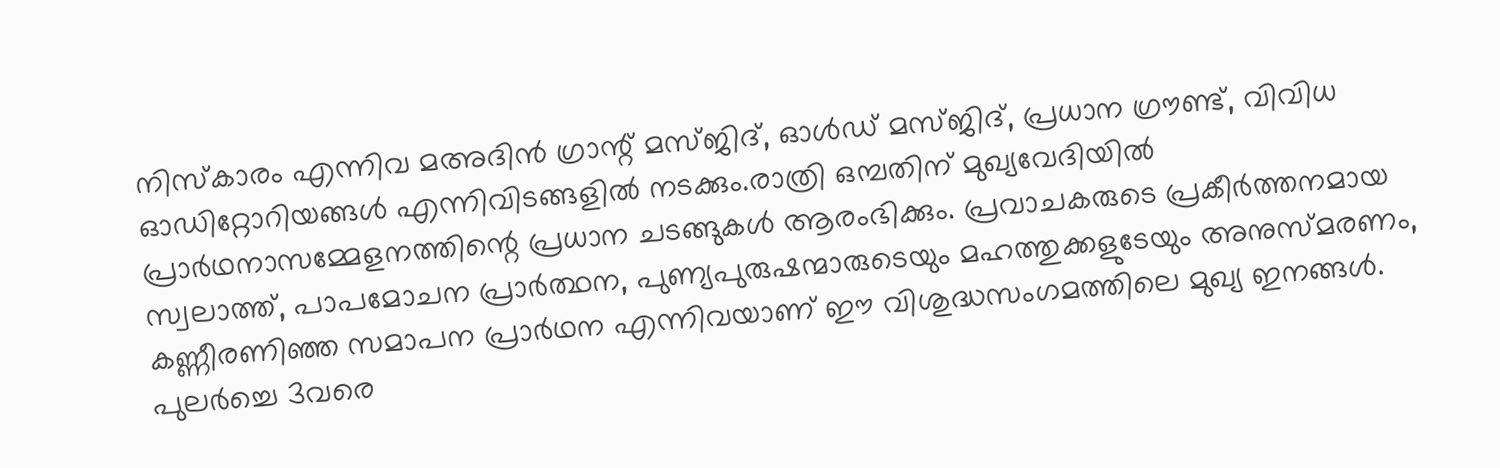നിസ്‌കാരം എന്നിവ മഅദിന്‍ ഗ്രാന്റ് മസ്ജിദ്, ഓള്‍ഡ് മസ്ജിദ്, പ്രധാന ഗ്രൗണ്ട്, വിവിധ ഓഡിറ്റോറിയങ്ങള്‍ എന്നിവിടങ്ങളില്‍ നടക്കും.രാത്രി ഒമ്പതിന് മുഖ്യവേദിയില്‍ പ്രാര്‍ഥനാസമ്മേളനത്തിന്റെ പ്രധാന ചടങ്ങുകള്‍ ആരംഭിക്കും. പ്രവാചകരുടെ പ്രകീര്‍ത്തനമായ സ്വലാത്ത്, പാപമോചന പ്രാര്‍ത്ഥന, പുണ്യപുരുഷന്മാരുടെയും മഹത്തുക്കളുടേയും അനുസ്മരണം, കണ്ണീരണിഞ്ഞ സമാപന പ്രാര്‍ഥന എന്നിവയാണ് ഈ വിശുദ്ധസംഗമത്തിലെ മുഖ്യ ഇനങ്ങള്‍. പുലര്‍ച്ചെ 3വരെ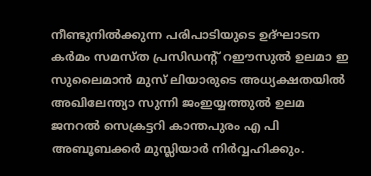നീണ്ടുനില്‍ക്കുന്ന പരിപാടിയുടെ ഉദ്ഘാടന കര്‍മം സമസ്ത പ്രസിഡൻ്റ് റഈസുൽ ഉലമാ ഇ സുലൈമാൻ മുസ് ലിയാരുടെ അധ്യക്ഷതയിൽ അഖിലേന്ത്യാ സുന്നി ജംഇയ്യത്തുല്‍ ഉലമ ജനറല്‍ സെക്രട്ടറി കാന്തപുരം എ പി അബൂബക്കര്‍ മുസ്ലിയാര്‍ നിര്‍വ്വഹിക്കും.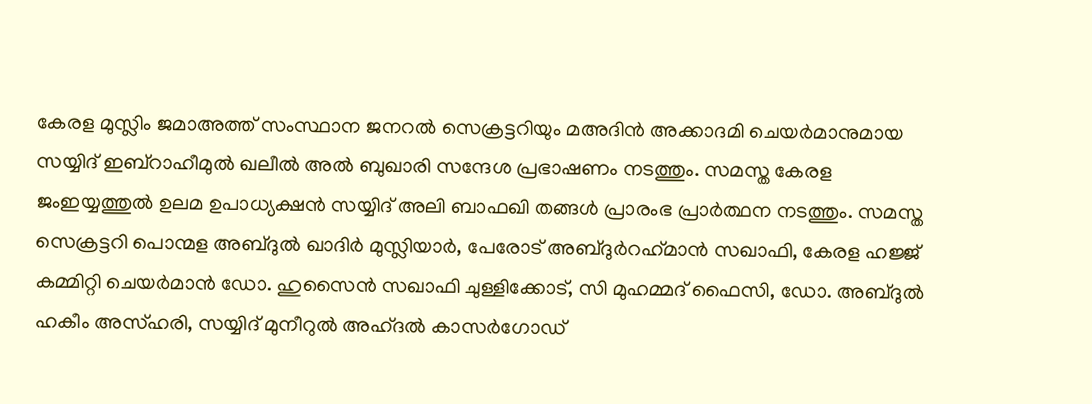കേരള മുസ്ലിം ജമാഅത്ത് സംസ്ഥാന ജനറല്‍ സെക്രട്ടറിയും മഅദിന്‍ അക്കാദമി ചെയര്‍മാനുമായ സയ്യിദ് ഇബ്റാഹീമുല്‍ ഖലീല്‍ അല്‍ ബുഖാരി സന്ദേശ പ്രഭാഷണം നടത്തും. സമസ്ത കേരള ജംഇയ്യത്തുല്‍ ഉലമ ഉപാധ്യക്ഷന്‍ സയ്യിദ് അലി ബാഫഖി തങ്ങള്‍ പ്രാരംഭ പ്രാര്‍ത്ഥന നടത്തും. സമസ്ത സെക്രട്ടറി പൊന്മള അബ്ദുല്‍ ഖാദിര്‍ മുസ്ലിയാര്‍, പേരോട് അബ്ദുര്‍റഹ്‌മാന്‍ സഖാഫി, കേരള ഹജ്ജ് കമ്മിറ്റി ചെയര്‍മാന്‍ ഡോ. ഹുസൈന്‍ സഖാഫി ചുള്ളിക്കോട്, സി മുഹമ്മദ് ഫൈസി, ഡോ. അബ്ദുല്‍ ഹകീം അസ്ഹരി, സയ്യിദ് മുനീറുല്‍ അഹ്ദല്‍ കാസര്‍ഗോഡ്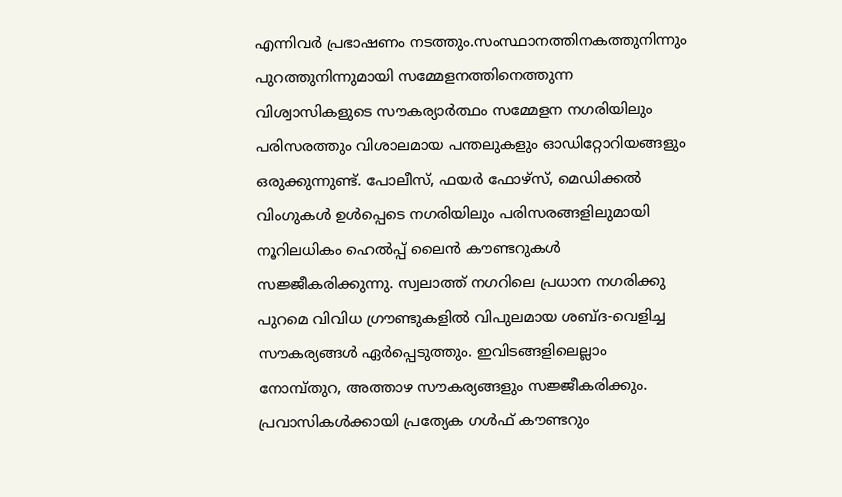എന്നിവര്‍ പ്രഭാഷണം നടത്തും.സംസ്ഥാനത്തിനകത്തുനിന്നും പുറത്തുനിന്നുമായി സമ്മേളനത്തിനെത്തുന്ന വിശ്വാസികളുടെ സൗകര്യാര്‍ത്ഥം സമ്മേളന നഗരിയിലും പരിസരത്തും വിശാലമായ പന്തലുകളും ഓഡിറ്റോറിയങ്ങളും ഒരുക്കുന്നുണ്ട്. പോലീസ്, ഫയര്‍ ഫോഴ്‌സ്, മെഡിക്കല്‍ വിംഗുകള്‍ ഉള്‍പ്പെടെ നഗരിയിലും പരിസരങ്ങളിലുമായി നൂറിലധികം ഹെല്‍പ്പ് ലൈന്‍ കൗണ്ടറുകള്‍ സജ്ജീകരിക്കുന്നു. സ്വലാത്ത് നഗറിലെ പ്രധാന നഗരിക്കു പുറമെ വിവിധ ഗ്രൗണ്ടുകളില്‍ വിപുലമായ ശബ്ദ-വെളിച്ച സൗകര്യങ്ങള്‍ ഏര്‍പ്പെടുത്തും. ഇവിടങ്ങളിലെല്ലാം നോമ്പ്തുറ, അത്താഴ സൗകര്യങ്ങളും സജ്ജീകരിക്കും. പ്രവാസികള്‍ക്കായി പ്രത്യേക ഗള്‍ഫ് കൗണ്ടറും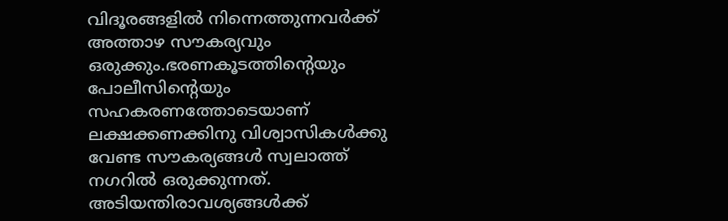വിദൂരങ്ങളില്‍ നിന്നെത്തുന്നവര്‍ക്ക് അത്താഴ സൗകര്യവും ഒരുക്കും.ഭരണകൂടത്തിന്റെയും പോലീസിന്റെയും സഹകരണത്തോടെയാണ് ലക്ഷക്കണക്കിനു വിശ്വാസികള്‍ക്കു വേണ്ട സൗകര്യങ്ങള്‍ സ്വലാത്ത് നഗറില്‍ ഒരുക്കുന്നത്. അടിയന്തിരാവശ്യങ്ങള്‍ക്ക്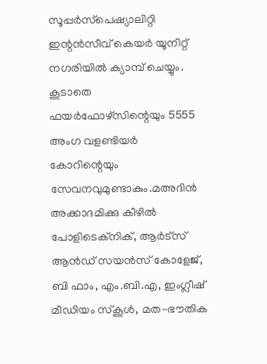സൂപ്പര്‍സ്‌പെഷ്യാലിറ്റി ഇന്റന്‍സീവ് കെയര്‍ യൂനിറ്റ് നഗരിയില്‍ ക്യാമ്പ് ചെയ്യും. കൂടാതെ ഫയര്‍ഫോഴ്സിന്റെയും 5555 അംഗ വളണ്ടിയര്‍ കോറിന്റെയും സേവനവുമുണ്ടാകും.മഅദിന്‍ അക്കാദമിക്കു കീഴില്‍ പോളിടെക്‌നിക്, ആര്‍ട്സ് ആന്‍ഡ് സയന്‍സ് കോളേജ്, ബി ഫാം, എം.ബി.എ, ഇംഗ്ലീഷ് മീഡിയം സ്‌കൂള്‍, മത-ഭൗതിക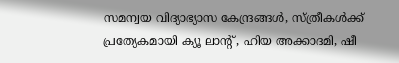സമന്വയ വിദ്യാഭ്യാസ കേന്ദ്രങ്ങള്‍, സ്ത്രീകള്‍ക്ക് പ്രത്യേകമായി ക്യൂ ലാന്റ് , ഹിയ അക്കാദമി, ഷീ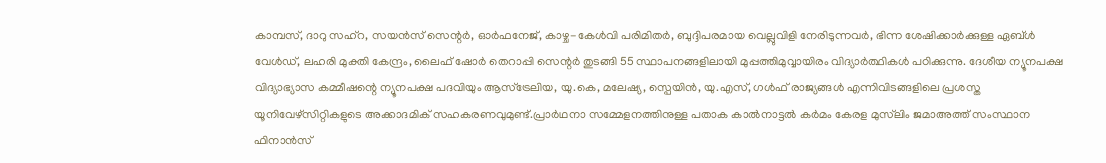കാമ്പസ്, ദാറു സഹ്റ, സയന്‍സ് സെന്റര്‍, ഓര്‍ഫനേജ്, കാഴ്ച-കേള്‍വി പരിമിതര്‍, ബുദ്ദിപരമായ വെല്ലുവിളി നേരിടുന്നവര്‍, ഭിന്ന ശേഷിക്കാര്‍ക്കുള്ള ഏബ്ള്‍ വേള്‍ഡ്, ലഹരി മുക്തി കേന്ദ്രം, ലൈഫ് ഷോര്‍ തെറാപ്പി സെന്റര്‍ തുടങ്ങി 55 സ്ഥാപനങ്ങളിലായി മുപ്പത്തിമുവ്വായിരം വിദ്യാര്‍ത്ഥികള്‍ പഠിക്കുന്നു. ദേശീയ ന്യൂനപക്ഷ വിദ്യാഭ്യാസ കമ്മീഷന്റെ ന്യൂനപക്ഷ പദവിയും ആസ്‌ട്രേലിയ, യു.കെ, മലേഷ്യ, സ്പെയിന്‍, യു.എസ്, ഗള്‍ഫ് രാജ്യങ്ങള്‍ എന്നിവിടങ്ങളിലെ പ്രശസ്ത യൂനിവേഴ്‌സിറ്റികളുടെ അക്കാദമിക് സഹകരണവുമുണ്ട്.പ്രാര്‍ഥനാ സമ്മേളനത്തിനുള്ള പതാക കാല്‍നാട്ടല്‍ കര്‍മം കേരള മുസ്‌ലിം ജമാഅത്ത് സംസ്ഥാന ഫിനാന്‍സ്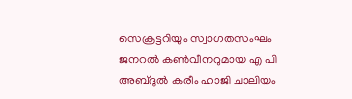സെക്രട്ടറിയും സ്വാഗതസംഘം ജനറല്‍ കണ്‍വീനറുമായ എ പി അബ്ദുല്‍ കരീം ഹാജി ചാലിയം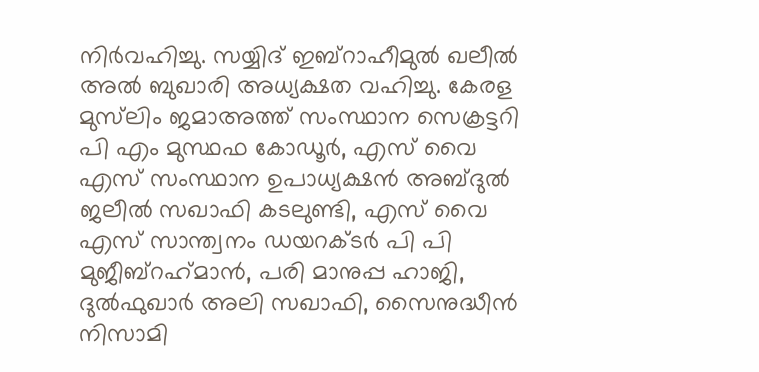നിര്‍വഹിച്ചു. സയ്യിദ് ഇബ്‌റാഹീമുല്‍ ഖലീല്‍ അല്‍ ബുഖാരി അധ്യക്ഷത വഹിച്ചു. കേരള മുസ്‌ലിം ജമാഅത്ത് സംസ്ഥാന സെക്രട്ടറി പി എം മുസ്ഥഫ കോഡൂര്‍, എസ് വൈ എസ് സംസ്ഥാന ഉപാധ്യക്ഷന്‍ അബ്ദുല്‍ ജലീല്‍ സഖാഫി കടലുണ്ടി, എസ് വൈ എസ് സാന്ത്വനം ഡയറക്ടര്‍ പി പി മുജീബ്‌റഹ്‌മാന്‍, പരി മാനുപ്പ ഹാജി, ദുല്‍ഫുഖാര്‍ അലി സഖാഫി, സൈനുദ്ധീന്‍ നിസാമി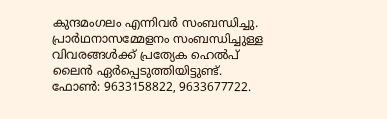കുന്ദമംഗലം എന്നിവര്‍ സംബന്ധിച്ചു. പ്രാര്‍ഥനാസമ്മേളനം സംബന്ധിച്ചുള്ള വിവരങ്ങള്‍ക്ക് പ്രത്യേക ഹെല്‍പ് ലൈന്‍ ഏര്‍പ്പെടുത്തിയിട്ടുണ്ട്. ഫോണ്‍: 9633158822, 9633677722.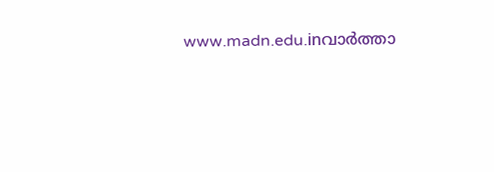www.madn.edu.inവാര്‍ത്താ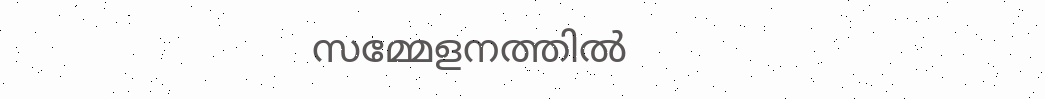സമ്മേളനത്തില്‍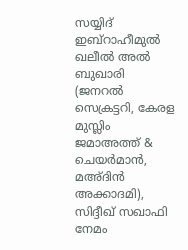സയ്യിദ് ഇബ്റാഹീമുല്‍ ഖലീല്‍ അല്‍ ബുഖാരി (ജനറല്‍ സെക്രട്ടറി, കേരള മുസ്ലിം ജമാഅത്ത് & ചെയര്‍മാന്‍, മഅ്ദിന്‍ അക്കാദമി), സിദ്ദീഖ് സഖാഫി നേമം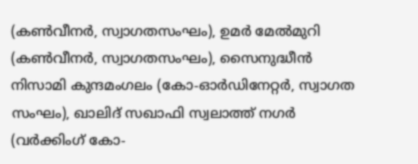(കണ്‍വീനര്‍, സ്വാഗതസംഘം), ഉമര്‍ മേല്‍മുറി (കണ്‍വീനര്‍, സ്വാഗതസംഘം), സൈനുദ്ധീന്‍ നിസാമി കുന്ദമംഗലം (കോ-ഓര്‍ഡിനേറ്റര്‍, സ്വാഗത സംഘം), ഖാലിദ് സഖാഫി സ്വലാത്ത് നഗര്‍ (വര്‍ക്കിംഗ് കോ-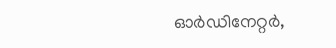ഓര്‍ഡിനേറ്റര്‍,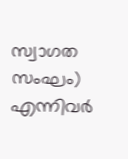സ്വാഗത സംഘം) എന്നിവര്‍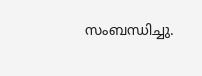സംബന്ധിച്ചു.